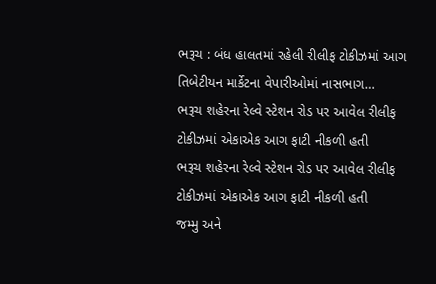ભરૂચ : બંધ હાલતમાં રહેલી રીલીફ ટોકીઝમાં આગ તિબેટીયન માર્કેટના વેપારીઓમાં નાસભાગ…
ભરૂચ શહેરના રેલ્વે સ્ટેશન રોડ પર આવેલ રીલીફ ટોકીઝમાં એકાએક આગ ફાટી નીકળી હતી
ભરૂચ શહેરના રેલ્વે સ્ટેશન રોડ પર આવેલ રીલીફ ટોકીઝમાં એકાએક આગ ફાટી નીકળી હતી
જમ્મુ અને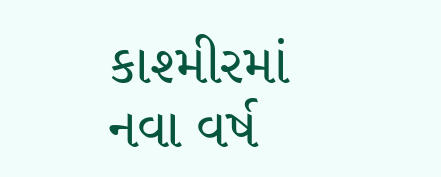કાશ્મીરમાં નવા વર્ષ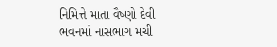નિમિત્તે માતા વૈષ્ણો દેવી ભવનમાં નાસભાગ મચી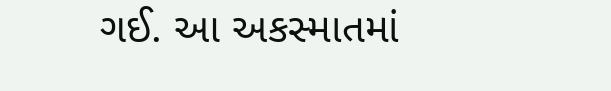ગઈ. આ અકસ્માતમાં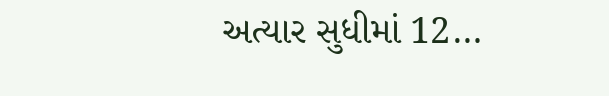અત્યાર સુધીમાં 12…